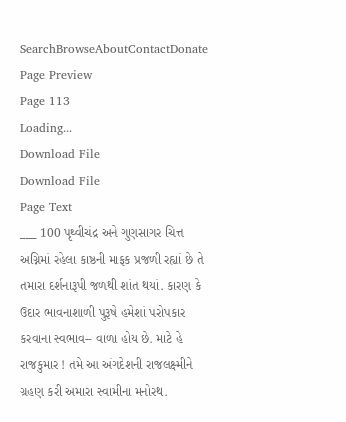SearchBrowseAboutContactDonate
Page Preview
Page 113
Loading...
Download File
Download File
Page Text
___ 100 પૃથ્વીચંદ્ર અને ગુણસાગર ચિત્ત અગ્નિમાં રહેલા કાષ્ઠની માફક પ્રજળી રહ્યાં છે તે તમારા દર્શનારૂપી જળથી શાંત થયાં. કારણ કે ઉદાર ભાવનાશાળી પુરૂષે હમેશાં પરોપકાર કરવાના સ્વભાવ-- વાળા હોય છે. માટે હે રાજકુમાર ! તમે આ અંગદેશની રાજલક્ષ્મીને ગ્રહણ કરી અમારા સ્વામીના મનોરથ.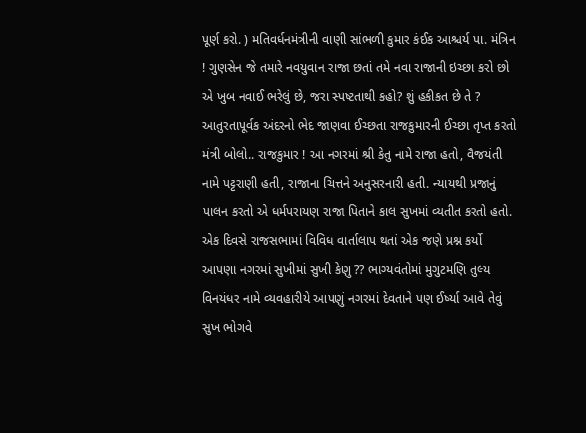પૂર્ણ કરો. ) મતિવર્ધનમંત્રીની વાણી સાંભળી કુમાર કંઈક આશ્ચર્ય પા. મંત્રિન ! ગુણસેન જે તમારે નવયુવાન રાજા છતાં તમે નવા રાજાની ઇચ્છા કરો છો એ ખુબ નવાઈ ભરેલું છે, જરા સ્પષ્ટતાથી કહો? શું હકીકત છે તે ? આતુરતાપૂર્વક અંદરનો ભેદ જાણવા ઈચ્છતા રાજકુમારની ઈચ્છા તૃપ્ત કરતો મંત્રી બોલો.. રાજકુમાર ! આ નગરમાં શ્રી કેતુ નામે રાજા હતો, વૈજયંતી નામે પટ્ટરાણી હતી, રાજાના ચિત્તને અનુસરનારી હતી. ન્યાયથી પ્રજાનું પાલન કરતો એ ધર્મપરાયણ રાજા પિતાને કાલ સુખમાં વ્યતીત કરતો હતો. એક દિવસે રાજસભામાં વિવિધ વાર્તાલાપ થતાં એક જણે પ્રશ્ન કર્યો આપણા નગરમાં સુખીમાં સુખી કેણુ ?? ભાગ્યવંતોમાં મુગુટમણિ તુલ્ય વિનયંધર નામે વ્યવહારીયે આપણું નગરમાં દેવતાને પણ ઈર્ષ્યા આવે તેવું સુખ ભોગવે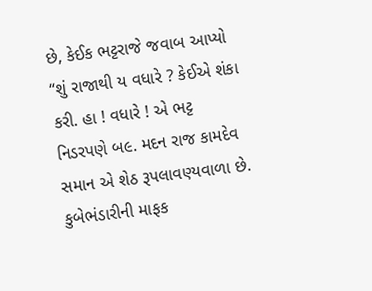છે, કેઈક ભટ્ટરાજે જવાબ આપ્યો “શું રાજાથી ય વધારે ? કેઈએ શંકા કરી. હા ! વધારે ! એ ભટ્ટ નિડરપણે બ૯. મદન રાજ કામદેવ સમાન એ શેઠ રૂપલાવણ્યવાળા છે. કુબેભંડારીની માફક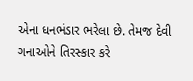એના ધનભંડાર ભરેલા છે. તેમજ દેવી ગનાઓને તિરસ્કાર કરે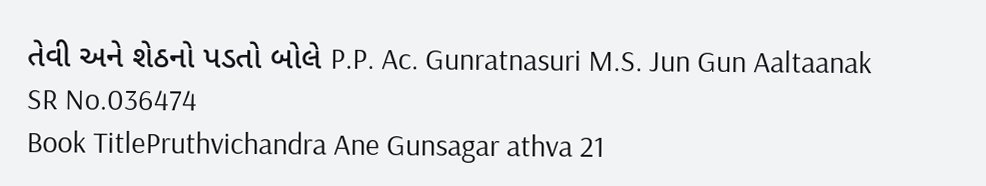તેવી અને શેઠનો પડતો બોલે P.P. Ac. Gunratnasuri M.S. Jun Gun Aaltaanak
SR No.036474
Book TitlePruthvichandra Ane Gunsagar athva 21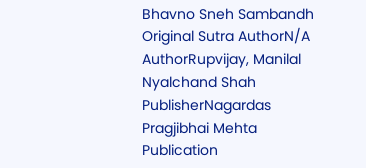Bhavno Sneh Sambandh
Original Sutra AuthorN/A
AuthorRupvijay, Manilal Nyalchand Shah
PublisherNagardas Pragjibhai Mehta
Publication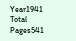Year1941
Total Pages541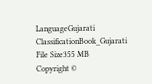LanguageGujarati
ClassificationBook_Gujarati
File Size355 MB
Copyright ©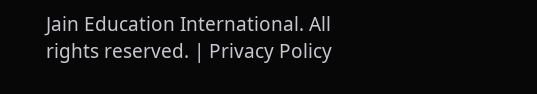Jain Education International. All rights reserved. | Privacy Policy